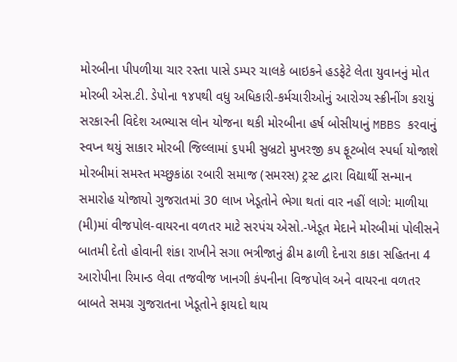મોરબીના પીપળીયા ચાર રસ્તા પાસે ડમ્પર ચાલકે બાઇકને હડફેટે લેતા યુવાનનું મોત મોરબી એસ.ટી. ડેપોના ૧૪૫થી વધુ અધિકારી-કર્મચારીઓનું આરોગ્ય સ્ક્રીનીંગ કરાયું સરકારની વિદેશ અભ્યાસ લોન યોજના થકી મોરબીના હર્ષ બોસીયાનું MBBS કરવાનું સ્વપ્ન થયું સાકાર મોરબી જિલ્લામાં ૬૫મી સુબ્રટો મુખરજી કપ ફૂટબોલ સ્પર્ધા યોજાશે મોરબીમાં સમસ્ત મચ્છુકાંઠા રબારી સમાજ (સમરસ) ટ્રસ્ટ દ્વારા વિદ્યાર્થી સન્માન સમારોહ યોજાયો ગુજરાતમાં 30 લાખ ખેડૂતોને ભેગા થતાં વાર નહીં લાગે: માળીયા (મી)માં વીજપોલ-વાયરના વળતર માટે સરપંચ એસો.-ખેડૂત મેદાને મોરબીમાં પોલીસને બાતમી દેતો હોવાની શંકા રાખીને સગા ભત્રીજાનું ઢીમ ઢાળી દેનારા કાકા સહિતના 4 આરોપીના રિમાન્ડ લેવા તજવીજ ખાનગી કંપનીના વિજપોલ અને વાયરના વળતર બાબતે સમગ્ર ગુજરાતના ખેડૂતોને ફાયદો થાય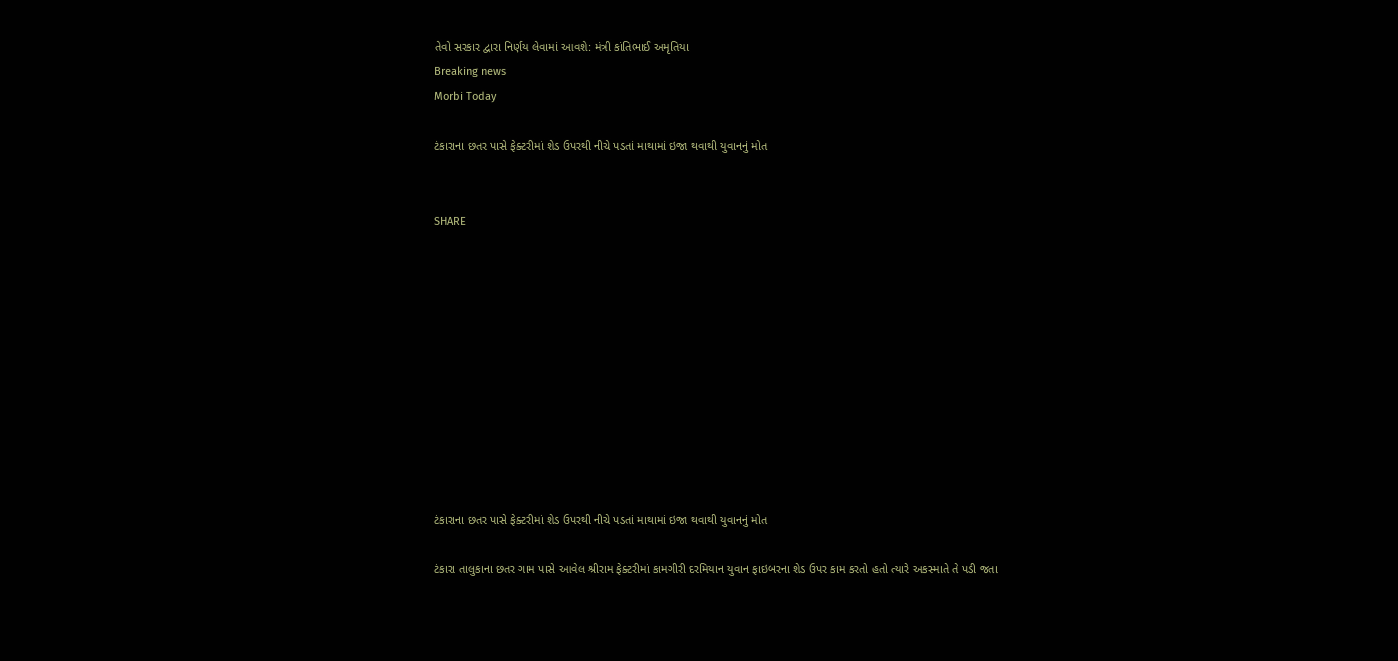તેવો સરકાર દ્વારા નિર્ણય લેવામાં આવશે: મંત્રી કાંતિભાઈ અમૃતિયા
Breaking news
Morbi Today

ટંકારાના છતર પાસે ફેક્ટરીમાં શેડ ઉપરથી નીચે પડતાં માથામાં ઇજા થવાથી યુવાનનું મોત


SHARE











ટંકારાના છતર પાસે ફેક્ટરીમાં શેડ ઉપરથી નીચે પડતાં માથામાં ઇજા થવાથી યુવાનનું મોત

ટંકારા તાલુકાના છતર ગામ પાસે આવેલ શ્રીરામ ફેક્ટરીમાં કામગીરી દરમિયાન યુવાન ફાઇબરના શેડ ઉપર કામ કરતો હતો ત્યારે અકસ્માતે તે પડી જતા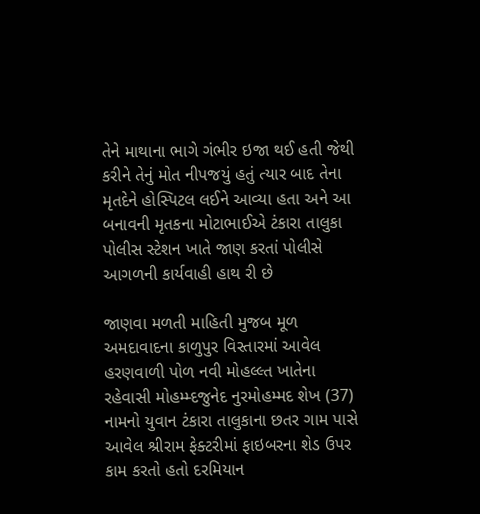તેને માથાના ભાગે ગંભીર ઇજા થઈ હતી જેથી કરીને તેનું મોત નીપજયું હતું ત્યાર બાદ તેના મૃતદેને હોસ્પિટલ લઈને આવ્યા હતા અને આ બનાવની મૃતકના મોટાભાઈએ ટંકારા તાલુકા પોલીસ સ્ટેશન ખાતે જાણ કરતાં પોલીસે  આગળની કાર્યવાહી હાથ રી છે

જાણવા મળતી માહિતી મુજબ મૂળ અમદાવાદના કાળુપુર વિસ્તારમાં આવેલ હરણવાળી પોળ નવી મોહલ્લ્ત ખાતેના રહેવાસી મોહમ્મ્દજુનેદ નુરમોહમ્મદ શેખ (37) નામનો યુવાન ટંકારા તાલુકાના છતર ગામ પાસે આવેલ શ્રીરામ ફેક્ટરીમાં ફાઇબરના શેડ ઉપર કામ કરતો હતો દરમિયાન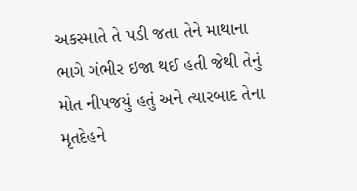અકસ્માતે તે પડી જતા તેને માથાના ભાગે ગંભીર ઇજા થઈ હતી જેથી તેનું મોત નીપજયું હતું અને ત્યારબાદ તેના મૃતદેહને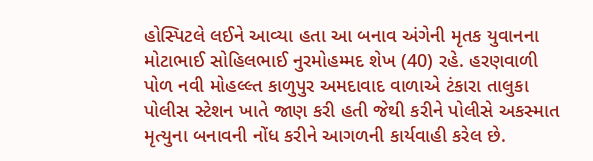હોસ્પિટલે લઈને આવ્યા હતા આ બનાવ અંગેની મૃતક યુવાનના મોટાભાઈ સોહિલભાઈ નુરમોહમ્મદ શેખ (40) રહે. હરણવાળી પોળ નવી મોહલ્લ્ત કાળુપુર અમદાવાદ વાળાએ ટંકારા તાલુકા પોલીસ સ્ટેશન ખાતે જાણ કરી હતી જેથી કરીને પોલીસે અકસ્માત મૃત્યુના બનાવની નોંધ કરીને આગળની કાર્યવાહી કરેલ છે.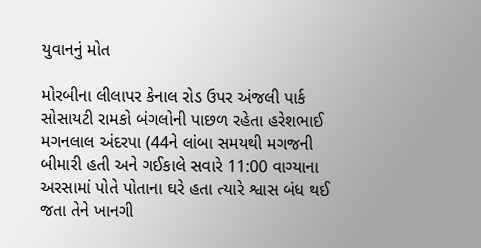યુવાનનું મોત

મોરબીના લીલાપર કેનાલ રોડ ઉપર અંજલી પાર્ક સોસાયટી રામકો બંગલોની પાછળ રહેતા હરેશભાઈ મગનલાલ અંદરપા (44ને લાંબા સમયથી મગજની બીમારી હતી અને ગઈકાલે સવારે 11:00 વાગ્યાના અરસામાં પોતે પોતાના ઘરે હતા ત્યારે શ્વાસ બંધ થઈ જતા તેને ખાનગી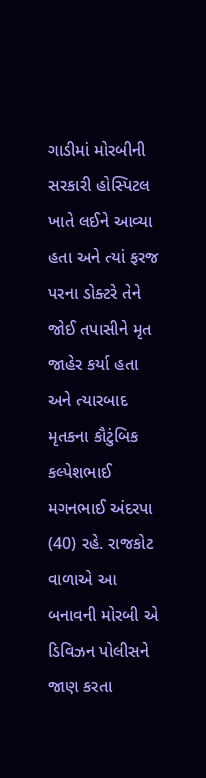ગાડીમાં મોરબીની સરકારી હોસ્પિટલ ખાતે લઈને આવ્યા હતા અને ત્યાં ફરજ પરના ડોક્ટરે તેને જોઈ તપાસીને મૃત જાહેર કર્યા હતા અને ત્યારબાદ મૃતકના કૌટુંબિક કલ્પેશભાઈ મગનભાઈ અંદરપા (40) રહે. રાજકોટ વાળાએ આ બનાવની મોરબી એ ડિવિઝન પોલીસને જાણ કરતા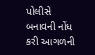પોલીસે બનાવની નોંધ કરી આગળની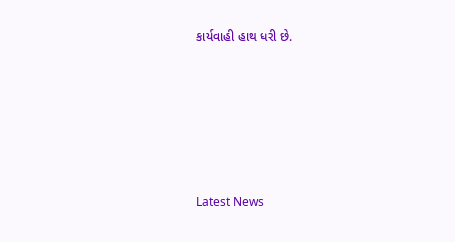કાર્યવાહી હાથ ધરી છે.






Latest News